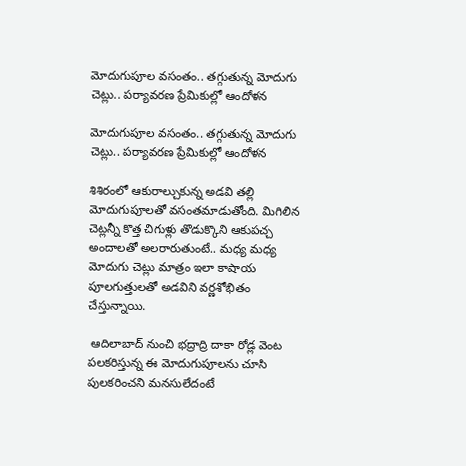మోదుగుపూల వసంతం.. తగ్గుతున్న మోదుగు చెట్లు.. పర్యావరణ ప్రేమికుల్లో ఆందోళన

మోదుగుపూల వసంతం.. తగ్గుతున్న మోదుగు చెట్లు.. పర్యావరణ ప్రేమికుల్లో ఆందోళన

శిశిరంలో ఆకురాల్చుకున్న అడవి తల్లి మోదుగుపూలతో వసంతమాడుతోంది. మిగిలిన చెట్లన్నీ కొత్త చిగుళ్లు తొడుక్కొని ఆకుపచ్చ అందాలతో అలరారుతుంటే.. మధ్య మధ్య మోదుగు చెట్లు మాత్రం ఇలా కాషాయ పూలగుత్తులతో అడవిని వర్ణశోభితం చేస్తున్నాయి.

 ఆదిలాబాద్ నుంచి భద్రాద్రి దాకా రోడ్ల వెంట పలకరిస్తున్న ఈ మోదుగుపూలను చూసి పులకరించని మనసులేదంటే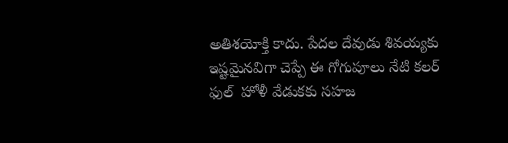అతిశయోక్తి కాదు. పేదల దేవుడు శివయ్యకు ఇష్టమైనవిగా చెప్పే ఈ గోగుపూలు నేటి కలర్ ఫుల్  హోళీ వేడుకకు సహజ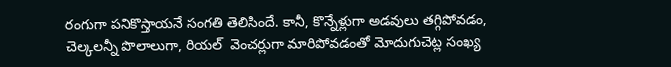రంగుగా పనికొస్తాయనే సంగతి తెలిసిందే. కానీ, కొన్నేళ్లుగా అడవులు తగ్గిపోవడం, చెల్కలన్నీ పొలాలుగా, రియల్  వెంచర్లుగా మారిపోవడంతో మోదుగుచెట్ల సంఖ్య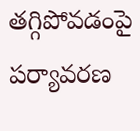తగ్గిపోవడంపై పర్యావరణ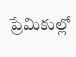ప్రేమికుల్లో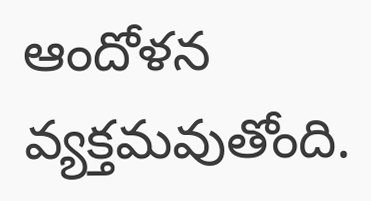ఆందోళన వ్యక్తమవుతోంది.